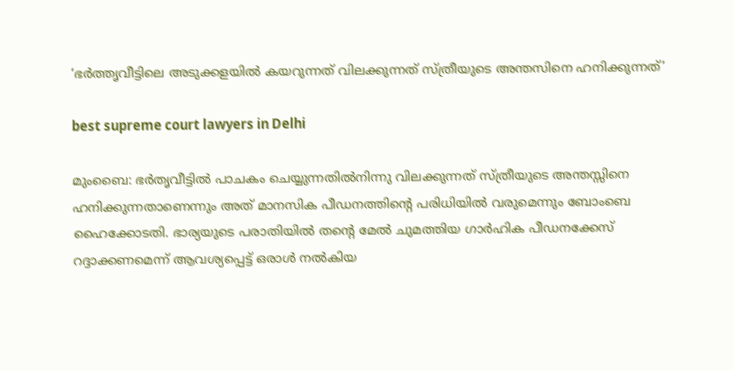‘ഭർത്തൃവീട്ടിലെ അടുക്കളയിൽ കയറുന്നത് വിലക്കുന്നത് സ്ത്രീയുടെ അന്തസിനെ ഹനിക്കുന്നത്’

best supreme court lawyers in Delhi

മുംബൈ: ഭർതൃവീട്ടിൽ പാചകം ചെയ്യുന്നതിൽനിന്നു വിലക്കുന്നത് സ്ത്രീയുടെ അന്തസ്സിനെ ഹനിക്കുന്നതാണെന്നും അത് മാനസിക പീഡനത്തിന്റെ പരിധിയിൽ വരുമെന്നും ബോംബെ ഹൈക്കോടതി. ഭാര്യയുടെ പരാതിയിൽ തന്റെ മേൽ ചുമത്തിയ ഗാർഹിക പീഡനക്കേസ് റദ്ദാക്കണമെന്ന് ആവശ്യപ്പെട്ട് ഒരാൾ നൽകിയ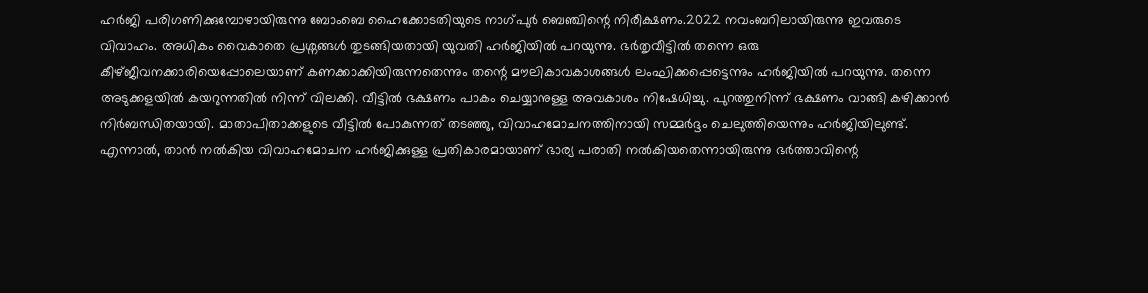ഹർജി പരിഗണിക്കുമ്പോഴായിരുന്നു ബോംബെ ഹൈക്കോടതിയുടെ നാഗ്പുർ ബെഞ്ചിന്റെ നിരീക്ഷണം.2022 നവംബറിലായിരുന്നു ഇവരുടെ വിവാഹം. അധികം വൈകാതെ പ്രശ്നങ്ങൾ തുടങ്ങിയതായി യുവതി ഹർജിയിൽ പറയുന്നു. ഭർതൃവീട്ടിൽ തന്നെ ഒരു കീഴ്ജീവനക്കാരിയെപ്പോലെയാണ് കണക്കാക്കിയിരുന്നതെന്നും തന്റെ മൗലികാവകാശങ്ങൾ ലംഘിക്കപ്പെട്ടെന്നും ഹർജിയിൽ പറയുന്നു. തന്നെ അടുക്കളയിൽ കയറുന്നതിൽ നിന്ന് വിലക്കി. വീട്ടിൽ ഭക്ഷണം പാകം ചെയ്യാനുള്ള അവകാശം നിഷേധിച്ചു. പുറത്തുനിന്ന് ഭക്ഷണം വാങ്ങി കഴിക്കാൻ നിർബന്ധിതയായി. മാതാപിതാക്കളുടെ വീട്ടിൽ പോകുന്നത് തടഞ്ഞു, വിവാഹമോചനത്തിനായി സമ്മർദ്ദം ചെലുത്തിയെന്നും ഹർജിയിലുണ്ട്. എന്നാൽ, താൻ നൽകിയ വിവാഹമോചന ഹർജിക്കുള്ള പ്രതികാരമായാണ് ഭാര്യ പരാതി നൽകിയതെന്നായിരുന്നു ഭർത്താവിന്റെ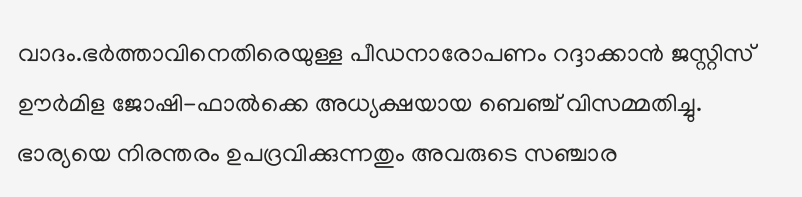വാദം.ഭർത്താവിനെതിരെയുള്ള പീഡനാരോപണം റദ്ദാക്കാൻ ജസ്റ്റിസ് ഊർമിള ജോഷി-ഫാൽക്കെ അധ്യക്ഷയായ ബെഞ്ച് വിസമ്മതിച്ചു. ഭാര്യയെ നിരന്തരം ഉപദ്രവിക്കുന്നതും അവരുടെ സഞ്ചാര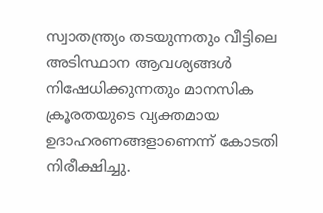സ്വാതന്ത്ര്യം തടയുന്നതും വീട്ടിലെ അടിസ്ഥാന ആവശ്യങ്ങൾ നിഷേധിക്കുന്നതും മാനസിക ക്രൂരതയുടെ വ്യക്തമായ ഉദാഹരണങ്ങളാണെന്ന് കോടതി നിരീക്ഷിച്ചു.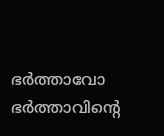ഭർത്താവോ ഭർത്താവിന്റെ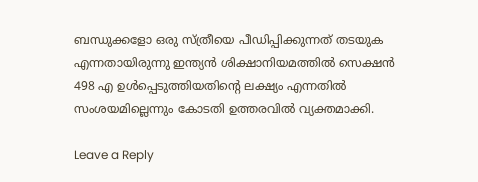ബന്ധുക്കളോ ഒരു സ്ത്രീയെ പീഡിപ്പിക്കുന്നത് തടയുക എന്നതായിരുന്നു ഇന്ത്യൻ ശിക്ഷാനിയമത്തിൽ സെക്ഷൻ 498 എ ഉൾപ്പെടുത്തിയതിന്റെ ലക്ഷ്യം എന്നതിൽ സംശയമില്ലെന്നും കോടതി ഉത്തരവിൽ വ്യക്തമാക്കി.

Leave a Reply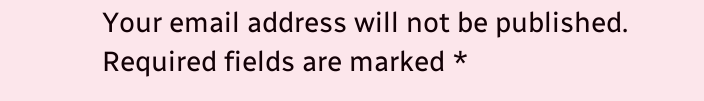Your email address will not be published. Required fields are marked *